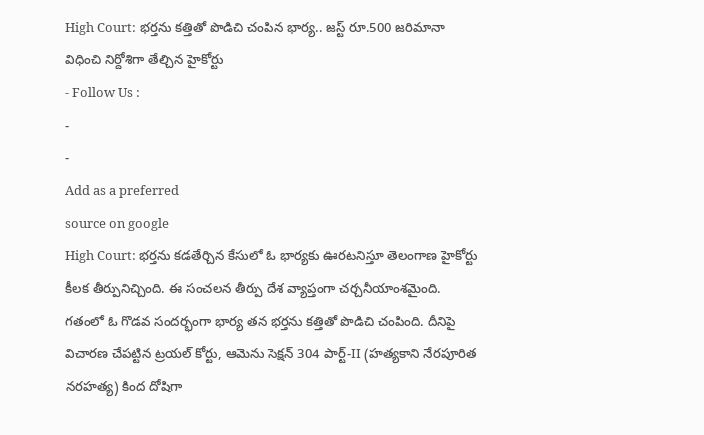High Court: భర్తను కత్తితో పొడిచి చంపిన భార్య.. జస్ట్ రూ.500 జరిమానా విధించి నిర్దోశిగా తేల్చిన హైకోర్టు
- Follow Us :
-
-
Add as a preferred
source on google
High Court: భర్తను కడతేర్చిన కేసులో ఓ భార్యకు ఊరటనిస్తూ తెలంగాణ హైకోర్టు కీలక తీర్పునిచ్చింది. ఈ సంచలన తీర్పు దేశ వ్యాప్తంగా చర్చనీయాంశమైంది. గతంలో ఓ గొడవ సందర్భంగా భార్య తన భర్తను కత్తితో పొడిచి చంపింది. దీనిపై విచారణ చేపట్టిన ట్రయల్ కోర్టు, ఆమెను సెక్షన్ 304 పార్ట్-II (హత్యకాని నేరపూరిత నరహత్య) కింద దోషిగా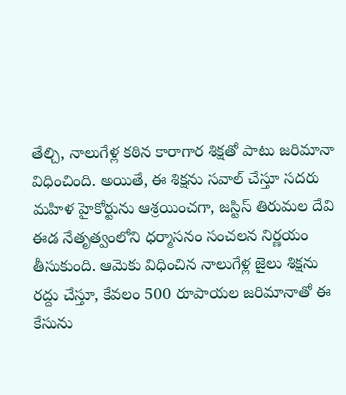తేల్చి, నాలుగేళ్ల కఠిన కారాగార శిక్షతో పాటు జరిమానా విధించింది. అయితే, ఈ శిక్షను సవాల్ చేస్తూ సదరు మహిళ హైకోర్టును ఆశ్రయించగా, జస్టిస్ తిరుమల దేవి ఈడ నేతృత్వంలోని ధర్మాసనం సంచలన నిర్ణయం తీసుకుంది. ఆమెకు విధించిన నాలుగేళ్ల జైలు శిక్షను రద్దు చేస్తూ, కేవలం 500 రూపాయల జరిమానాతో ఈ కేసును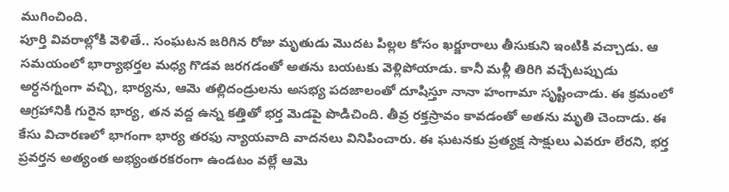ముగించింది.
పూర్తి వివరాల్లోకి వెళితే.. సంఘటన జరిగిన రోజు మృతుడు మొదట పిల్లల కోసం ఖర్జూరాలు తీసుకుని ఇంటికి వచ్చాడు. ఆ సమయంలో భార్యాభర్తల మధ్య గొడవ జరగడంతో అతను బయటకు వెళ్లిపోయాడు. కానీ మళ్లీ తిరిగి వచ్చేటప్పుడు అర్ధనగ్నంగా వచ్చి, భార్యను, ఆమె తల్లిదండ్రులను అసభ్య పదజాలంతో దూషిస్తూ నానా హంగామా సృష్టించాడు. ఈ క్రమంలో ఆగ్రహానికి గురైన భార్య, తన వద్ద ఉన్న కత్తితో భర్త మెడపై పొడిచింది. తీవ్ర రక్తస్రావం కావడంతో అతను మృతి చెందాడు. ఈ కేసు విచారణలో భాగంగా భార్య తరఫు న్యాయవాది వాదనలు వినిపించారు. ఈ ఘటనకు ప్రత్యక్ష సాక్షులు ఎవరూ లేరని, భర్త ప్రవర్తన అత్యంత అభ్యంతరకరంగా ఉండటం వల్లే ఆమె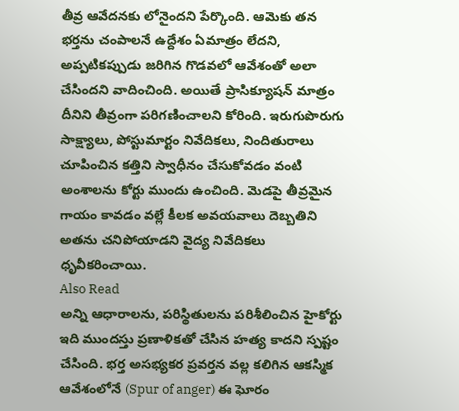తీవ్ర ఆవేదనకు లోనైందని పేర్కొంది. ఆమెకు తన భర్తను చంపాలనే ఉద్దేశం ఏమాత్రం లేదని, అప్పటికప్పుడు జరిగిన గొడవలో ఆవేశంతో అలా చేసిందని వాదించింది. అయితే ప్రాసిక్యూషన్ మాత్రం దీనిని తీవ్రంగా పరిగణించాలని కోరింది. ఇరుగుపొరుగు సాక్ష్యాలు, పోస్టుమార్టం నివేదికలు, నిందితురాలు చూపించిన కత్తిని స్వాధీనం చేసుకోవడం వంటి అంశాలను కోర్టు ముందు ఉంచింది. మెడపై తీవ్రమైన గాయం కావడం వల్లే కీలక అవయవాలు దెబ్బతిని అతను చనిపోయాడని వైద్య నివేదికలు ధృవీకరించాయి.
Also Read
అన్ని ఆధారాలను, పరిస్థితులను పరిశీలించిన హైకోర్టు ఇది ముందస్తు ప్రణాళికతో చేసిన హత్య కాదని స్పష్టం చేసింది. భర్త అసభ్యకర ప్రవర్తన వల్ల కలిగిన ఆకస్మిక ఆవేశంలోనే (Spur of anger) ఈ ఘోరం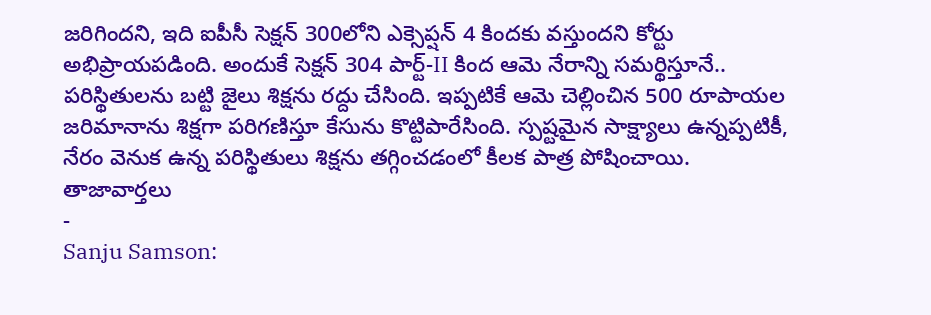జరిగిందని, ఇది ఐపీసీ సెక్షన్ 300లోని ఎక్సెప్షన్ 4 కిందకు వస్తుందని కోర్టు అభిప్రాయపడింది. అందుకే సెక్షన్ 304 పార్ట్-II కింద ఆమె నేరాన్ని సమర్థిస్తూనే.. పరిస్థితులను బట్టి జైలు శిక్షను రద్దు చేసింది. ఇప్పటికే ఆమె చెల్లించిన 500 రూపాయల జరిమానాను శిక్షగా పరిగణిస్తూ కేసును కొట్టిపారేసింది. స్పష్టమైన సాక్ష్యాలు ఉన్నప్పటికీ, నేరం వెనుక ఉన్న పరిస్థితులు శిక్షను తగ్గించడంలో కీలక పాత్ర పోషించాయి.
తాజావార్తలు
-
Sanju Samson: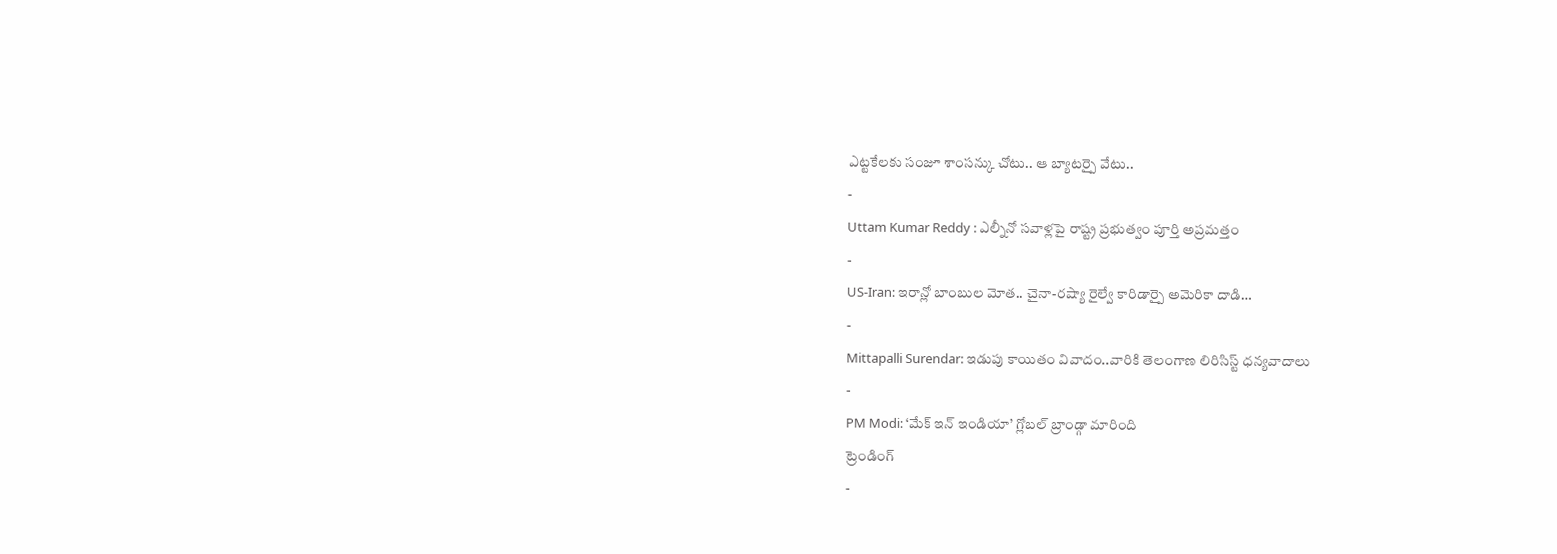ఎట్టకేలకు సంజూ శాంసన్కు చోటు.. ఆ బ్యాటర్పై వేటు..
-
Uttam Kumar Reddy : ఎల్నీనో సవాళ్లపై రాష్ట్ర ప్రభుత్వం పూర్తి అప్రమత్తం
-
US-Iran: ఇరాన్లో బాంబుల మోత.. చైనా-రష్యా రైల్వే కారిడార్పై అమెరికా దాడి…
-
Mittapalli Surendar: ఇడుపు కాయితం వివాదం..వారికి తెలంగాణ లిరిసిస్ట్ ధన్యవాదాలు
-
PM Modi: ‘మేక్ ఇన్ ఇండియా’ గ్లోబల్ బ్రాండ్గా మారింది
ట్రెండింగ్
-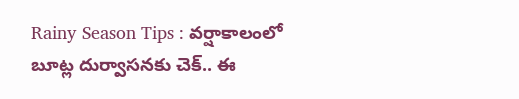Rainy Season Tips : వర్షాకాలంలో బూట్ల దుర్వాసనకు చెక్.. ఈ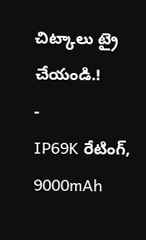చిట్కాలు ట్రై చేయండి.!
-
IP69K రేటింగ్, 9000mAh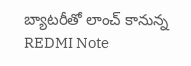బ్యాటరీతో లాంచ్ కానున్న REDMI Note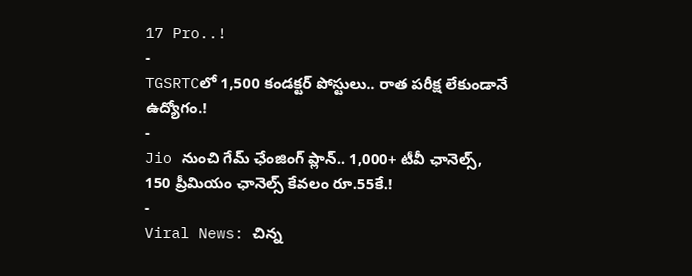17 Pro..!
-
TGSRTCలో 1,500 కండక్టర్ పోస్టులు.. రాత పరీక్ష లేకుండానే ఉద్యోగం.!
-
Jio నుంచి గేమ్ ఛేంజింగ్ ప్లాన్.. 1,000+ టీవీ ఛానెల్స్, 150 ప్రీమియం ఛానెల్స్ కేవలం రూ.55కే.!
-
Viral News: చిన్న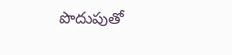పొదుపుతో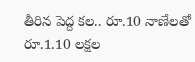తీరిన పెద్ద కల.. రూ.10 నాణేలతో రూ.1.10 లక్షల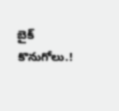బైక్ కొనుగోలు.!